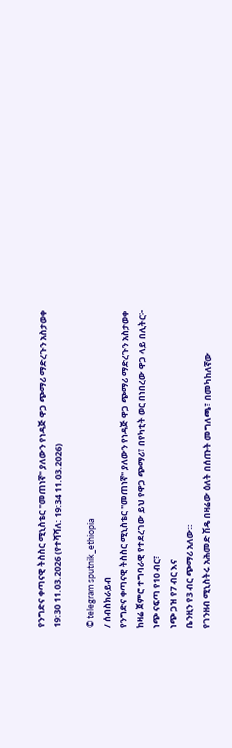የንግድና ቀጣናዊ ትስስር ሚኒስቴር "መጠነኛ" ያለውን የነዳጅ ዋጋ ጭማሪ ማድረጉን አስታወቀ
19:30 11.03.2026 (የተሻሻለ: 19:34 11.03.2026)

© telegram sputnik_ethiopia
/ ሰብስክራይብ
የንግድና ቀጣናዊ ትስስር ሚኒስቴር "መጠነኛ" ያለውን የነዳጅ ዋጋ ጭማሪ ማድረጉን አስታወቀ
ከዛሬ ጀምሮ ተግባራዊ የተደረገው ይህ የዋጋ ጭማሪ፣ በየካቲት ወር በነበረው ዋጋ ላይ በሊትር፦
ነጭ ናፍጣ የ10 ብር፣
ነጭ ጋዝ የ7 ብር እና
ቤንዚን የ3 ብር ጭማሪ አለው።
የገንዘብ ሚኒስትሩ አሕመድ ሽዴ በዛሬው ዕለት በሰጡት መግለጫ፣ በመካከለኛው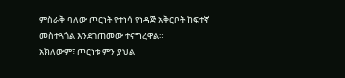ምስራቅ ባለው ጦርነት የተነሳ የነዳጅ አቅርቦት ከፍተኛ መስተጓጎል እንደገጠመው ተናግረዋል።
አክለውም፣ ጦርነቱ ምን ያህል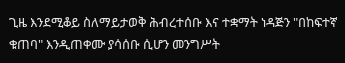ጊዜ እንደሚቆይ ስለማይታወቅ ሕብረተሰቡ እና ተቋማት ነዳጅን "በከፍተኛ ቁጠባ" እንዲጠቀሙ ያሳሰቡ ሲሆን መንግሥት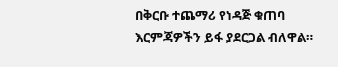በቅርቡ ተጨማሪ የነዳጅ ቁጠባ እርምጃዎችን ይፋ ያደርጋል ብለዋል።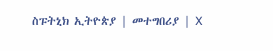ስፑትኒክ ኢትዮጵያ | መተግበሪያ | X